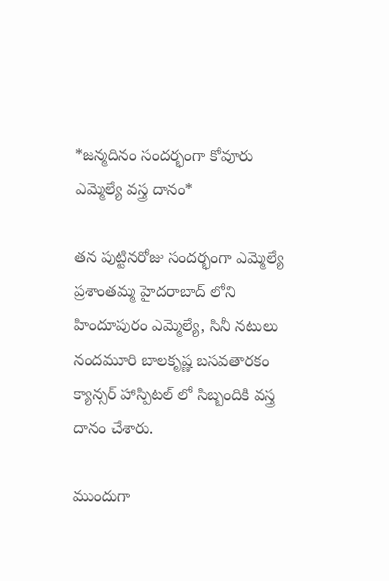*జన్మదినం సందర్భంగా కోవూరు ఎమ్మెల్యే వస్త్ర దానం*

తన పుట్టినరోజు సందర్భంగా ఎమ్మెల్యే ప్రశాంతమ్మ హైదరాబాద్ లోని హిందూపురం ఎమ్మెల్యే, సినీ నటులు నందమూరి బాలకృష్ణ బసవతారకం క్యాన్సర్ హాస్పిటల్ లో సిబ్బందికి వస్త్ర దానం చేశారు.

ముందుగా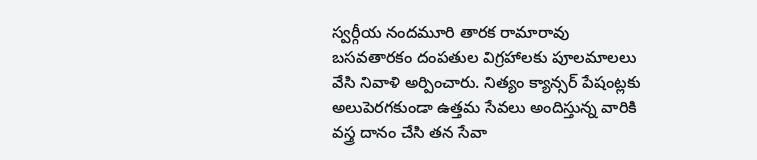స్వర్గీయ నందమూరి తారక రామారావు బసవతారకం దంపతుల విగ్రహాలకు పూలమాలలు వేసి నివాళి అర్పించారు. నిత్యం క్యాన్సర్ పేషంట్లకు అలుపెరగకుండా ఉత్తమ సేవలు అందిస్తున్న వారికి వస్త్ర దానం చేసి తన సేవా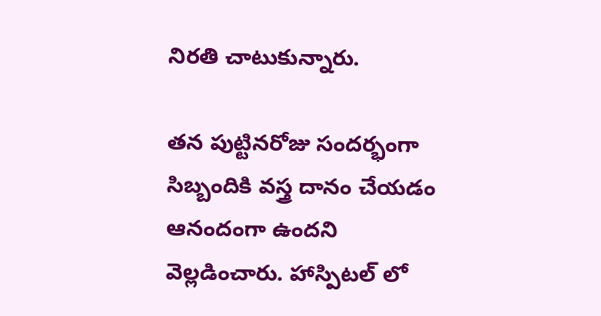నిరతి చాటుకున్నారు.

తన పుట్టినరోజు సందర్భంగా సిబ్బందికి వస్త్ర దానం చేయడం ఆనందంగా ఉందని వెల్లడించారు. హాస్పిటల్ లో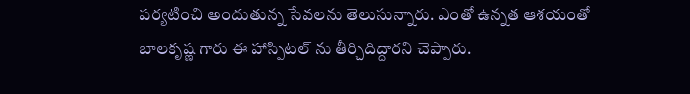పర్యటించి అందుతున్న సేవలను తెలుసున్నారు. ఎంతో ఉన్నత ఆశయంతో బాలకృష్ణ గారు ఈ హాస్పిటల్ ను తీర్చిదిద్దారని చెప్పారు.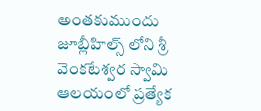అంతకుముందు జూబ్లీహిల్స్ లోని శ్రీ వెంకటేశ్వర స్వామి ఆలయంలో ప్రత్యేక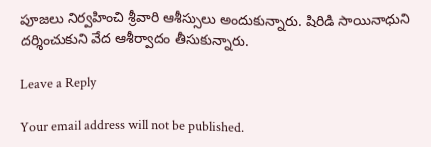పూజలు నిర్వహించి శ్రీవారి ఆశీస్సులు అందుకున్నారు. షిరిడి సాయినాధుని దర్శించుకుని వేద ఆశీర్వాదం తీసుకున్నారు.

Leave a Reply

Your email address will not be published.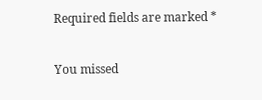Required fields are marked *

You missed